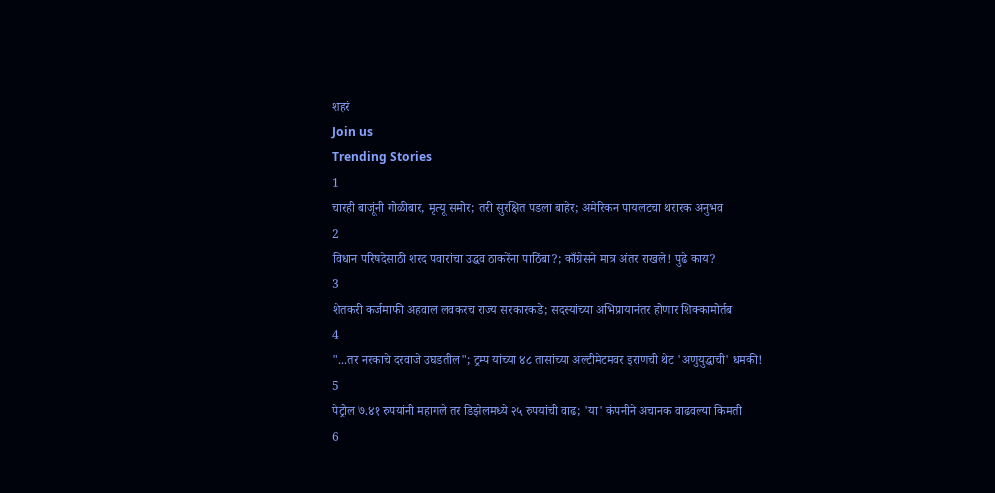शहरं
Join us
Trending Stories
1
चारही बाजूंनी गोळीबार, मृत्यू समोर; तरी सुरक्षित पडला बाहेर; अमेरिकन पायलटचा थरारक अनुभव
2
विधान परिषदेसाठी शरद पवारांचा उद्धव ठाकरेंना पाठिंबा?; काँग्रेसने मात्र अंतर राखले! पुढे काय?
3
शेतकरी कर्जमाफी अहवाल लवकरच राज्य सरकारकडे; सदस्यांच्या अभिप्रायानंतर होणार शिक्कामोर्तब
4
"...तर नरकाचे दरवाजे उघडतील"; ट्रम्प यांच्या ४८ तासांच्या अल्टीमेटमवर इराणची थेट 'अणुयुद्धाची' धमकी!
5
पेट्रोल ७.४१ रुपयांनी महागले तर डिझेलमध्ये २५ रुपयांची वाढ; 'या' कंपनीने अचानक वाढवल्या किमती
6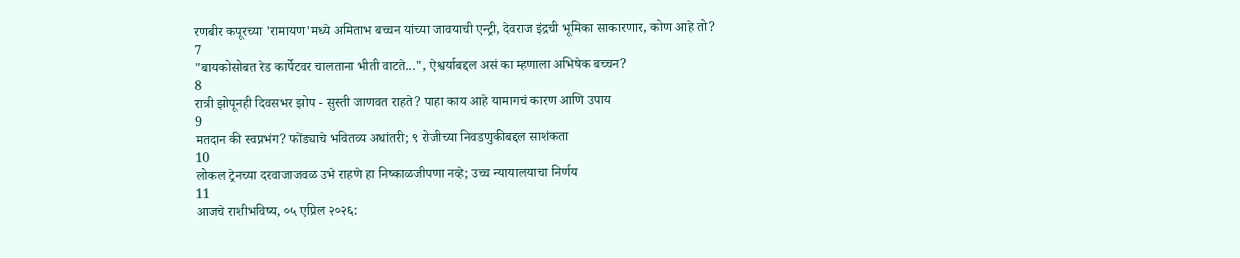रणबीर कपूरच्या 'रामायण'मध्ये अमिताभ बच्चन यांच्या जावयाची एन्ट्री, देवराज इंद्रची भूमिका साकारणार, कोण आहे तो?
7
"बायकोसोबत रेड कार्पेटवर चालताना भीती वाटते...", ऐश्वर्याबद्दल असं का म्हणाला अभिषेक बच्चन?
8
रात्री झोपूनही दिवसभर झोप - सुस्ती जाणवत राहते? पाहा काय आहे यामागचं कारण आणि उपाय
9
मतदान की स्वप्नभंग? फोंड्याचे भवितव्य अधांतरी; ९ रोजीच्या निवडणुकीबद्दल साशंकता
10
लोकल ट्रेनच्या दरवाजाजवळ उभे राहणे हा निष्काळजीपणा नव्हे; उच्च न्यायालयाचा निर्णय
11
आजचे राशीभविष्य, ०५ एप्रिल २०२६: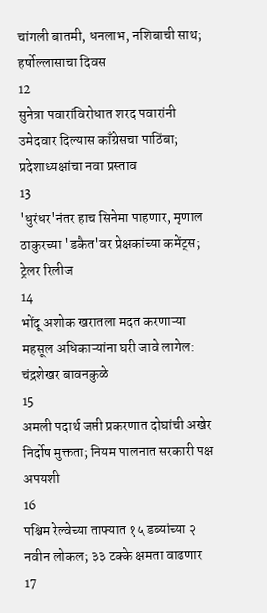चांगली बातमी, धनलाभ, नशिबाची साथ; हर्षोल्लासाचा दिवस
12
सुनेत्रा पवारांविरोधात शरद पवारांनी उमेदवार दिल्यास काँग्रेसचा पाठिंबा; प्रदेशाध्यक्षांचा नवा प्रस्ताव
13
'धुरंधर'नंतर हाच सिनेमा पाहणार, मृणाल ठाकुरच्या 'डकैत'वर प्रेक्षकांच्या कमेंट्स; ट्रेलर रिलीज
14
भोंदू अशोक खरातला मदत करणाऱ्या महसूल अधिकाऱ्यांना घरी जावे लागेल: चंद्रशेखर बावनकुळे
15
अमली पदार्थ जप्ती प्रकरणात दोघांची अखेर निर्दोष मुक्तता; नियम पालनात सरकारी पक्ष अपयशी
16
पश्चिम रेल्वेच्या ताफ्यात १५ डब्यांच्या २ नवीन लोकल; ३३ टक्के क्षमता वाढणार
17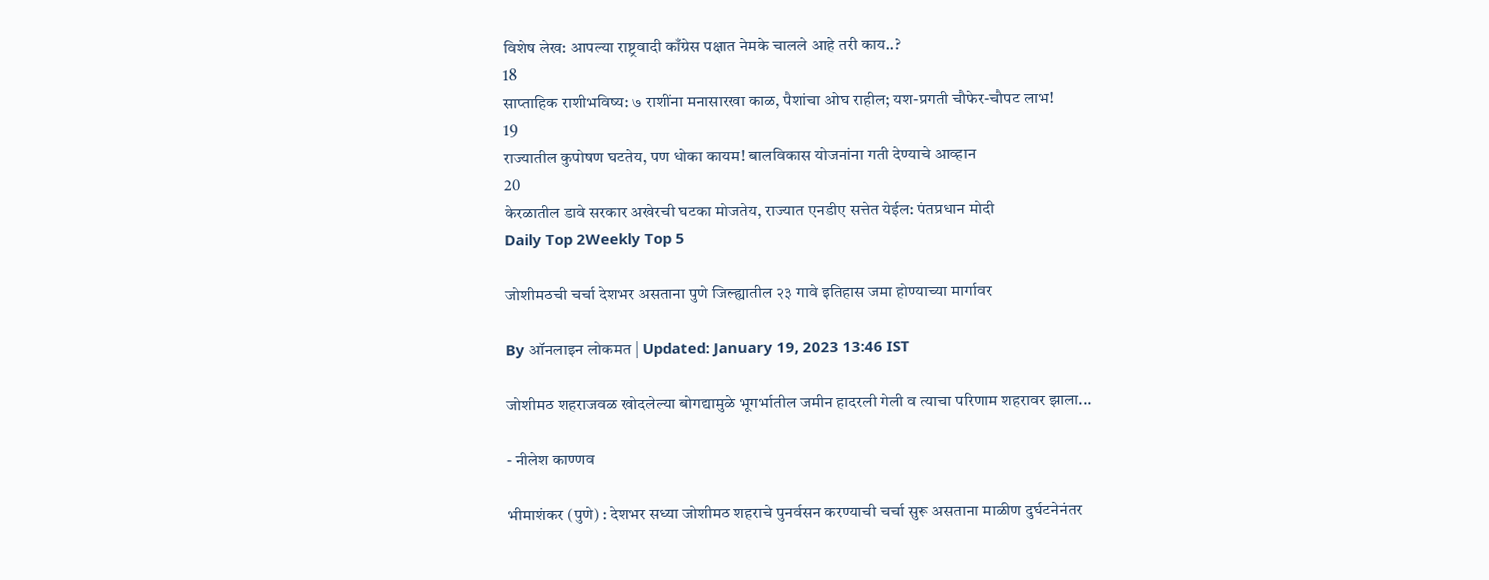विशेष लेख: आपल्या राष्ट्रवादी काँग्रेस पक्षात नेमके चालले आहे तरी काय..?
18
साप्ताहिक राशीभविष्य: ७ राशींना मनासारखा काळ, पैशांचा ओघ राहील; यश-प्रगती चौफेर-चौपट लाभ!
19
राज्यातील कुपोषण घटतेय, पण धोका कायम! बालविकास योजनांना गती देण्याचे आव्हान
20
केरळातील डावे सरकार अखेरची घटका मोजतेय, राज्यात एनडीए सत्तेत येईल: पंतप्रधान मोदी
Daily Top 2Weekly Top 5

जोशीमठची चर्चा देशभर असताना पुणे जिल्ह्यातील २३ गावे इतिहास जमा होण्याच्या मार्गावर

By ऑनलाइन लोकमत | Updated: January 19, 2023 13:46 IST

जोशीमठ शहराजवळ खोदलेल्या बोगद्यामुळे भूगर्भातील जमीन हादरली गेली व त्याचा परिणाम शहरावर झाला...

- नीलेश काण्णव

भीमाशंकर (पुणे) : देशभर सध्या जोशीमठ शहराचे पुनर्वसन करण्याची चर्चा सुरू असताना माळीण दुर्घटनेनंतर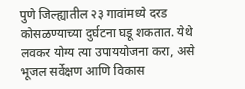पुणे जिल्ह्यातील २३ गावांमध्ये दरड कोसळण्याच्या दुर्घटना घडू शकतात. येथे लवकर योग्य त्या उपाययोजना करा, असे भूजल सर्वेक्षण आणि विकास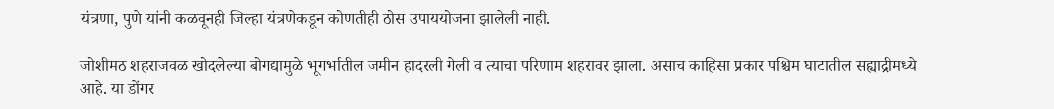यंत्रणा, पुणे यांनी कळवूनही जिल्हा यंत्रणेकडून कोणतीही ठोस उपाययोजना झालेली नाही.

जोशीमठ शहराजवळ खोदलेल्या बोगद्यामुळे भूगर्भातील जमीन हादरली गेली व त्याचा परिणाम शहरावर झाला. असाच काहिसा प्रकार पश्चिम घाटातील सह्याद्रीमध्ये आहे. या डोंगर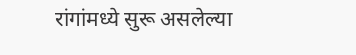रांगांमध्ये सुरू असलेल्या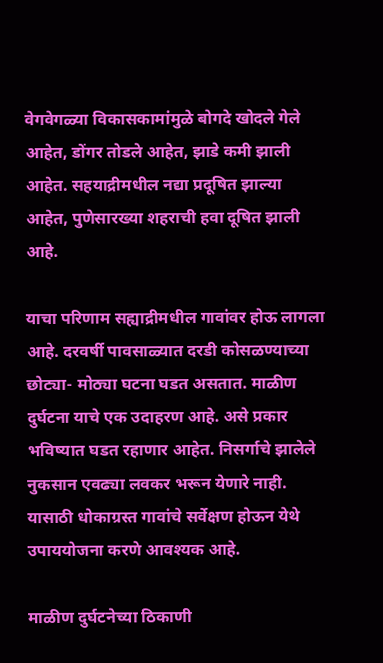वेगवेगळ्या विकासकामांमुळे बोगदे खोदले गेले आहेत, डोंगर तोडले आहेत, झाडे कमी झाली आहेत. सहयाद्रीमधील नद्या प्रदूषित झाल्या आहेत, पुणेसारख्या शहराची हवा दूषित झाली आहे.

याचा परिणाम सह्याद्रीमधील गावांवर होऊ लागला आहे. दरवर्षी पावसाळ्यात दरडी कोसळण्याच्या छोट्या- मोठ्या घटना घडत असतात. माळीण दुर्घटना याचे एक उदाहरण आहे. असे प्रकार भविष्यात घडत रहाणार आहेत. निसर्गाचे झालेले नुकसान एवढ्या लवकर भरून येणारे नाही. यासाठी धोकाग्रस्त गावांचे सर्वेक्षण होऊन येथे उपाययोजना करणे आवश्यक आहे.

माळीण दुर्घटनेच्या ठिकाणी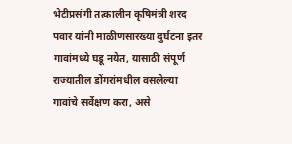भेटीप्रसंगी तत्कालीन कृषिमंत्री शरद पवार यांनी माळीणसारख्या दुर्घटना इतर गावांमध्ये घडू नयेत, यासाठी संपूर्ण राज्यातील डोंगरांमधील वसलेल्या गावांचे सर्वेक्षण करा, असे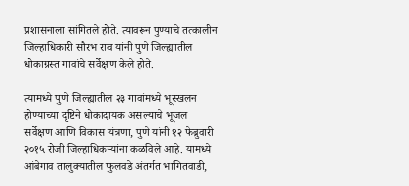प्रशासनाला सांगितले होते. त्यावरून पुण्याचे तत्कालीन जिल्हाधिकारी सौरभ राव यांनी पुणे जिल्ह्यातील धोकाग्रस्त गावांचे सर्वेक्षण केले होते.

त्यामध्ये पुणे जिल्ह्यातील २३ गावांमध्ये भूस्खलन होण्याच्या दृष्टिने धोकादायक असल्याचे भूजल सर्वेक्षण आणि विकास यंत्रणा, पुणे यांनी १२ फेब्रुवारी २०१५ रोजी जिल्हाधिकऱ्यांना कळविले आहे. यामध्ये आंबेगाव तालुक्यातील फुलवडे अंतर्गत भागितवाडी,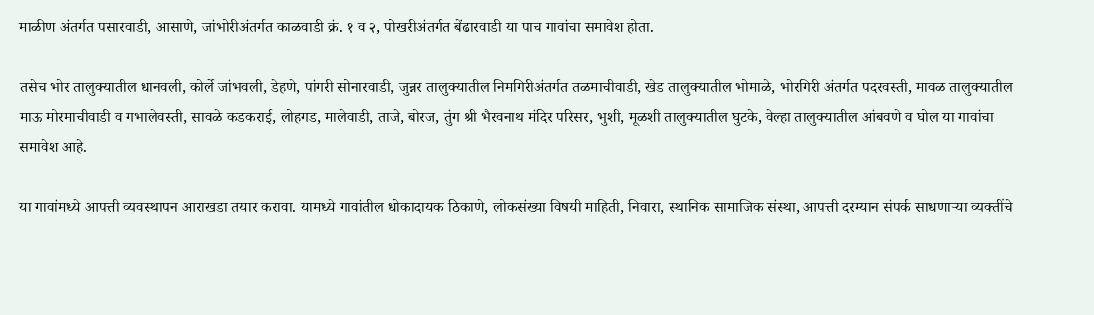माळीण अंतर्गत पसारवाडी, आसाणे, जांभोरीअंतर्गत काळवाडी क्रं. १ व २, पोखरीअंतर्गत बेंढारवाडी या पाच गावांचा समावेश होता.

तसेच भोर तालुक्यातील धानवली, कोर्ले जांभवली, डेहणे, पांगरी सोनारवाडी, जुन्नर तालुक्यातील निमगिरीअंतर्गत तळमाचीवाडी, खेड तालुक्यातील भोमाळे, भोरगिरी अंतर्गत पदरवस्ती, मावळ तालुक्यातील माऊ मोरमाचीवाडी व गभालेवस्ती, सावळे कडकराई, लोहगड, मालेवाडी, ताजे, बोरज, तुंग श्री भैरवनाथ मंदिर परिसर, भुशी, मूळशी तालुक्यातील घुटके, वेल्हा तालुक्यातील आंबवणे व घोल या गावांचा समावेश आहे.

या गावांमध्ये आपत्ती व्यवस्थापन आराखडा तयार करावा. यामध्ये गावांतील धोकादायक ठिकाणे, लोकसंख्या विषयी माहिती, निवारा, स्थानिक सामाजिक संस्था, आपत्ती दरम्यान संपर्क साधणाऱ्या व्यक्तींचे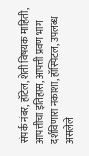संपर्क नंबर, हॉटेल, शेती विषयक माहिती, आपत्तीचा इतिहास, आपत्ती प्रवण भाग दर्शविणारा नकाशा, हॉस्पिटल, उपलब्ध असलेले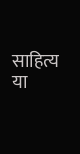साहित्य या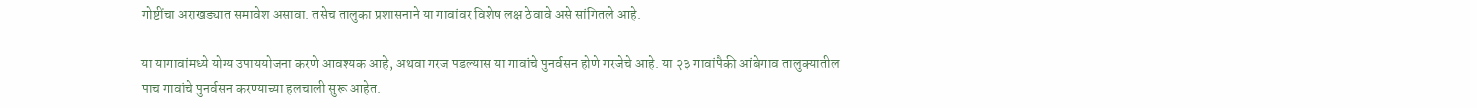गोष्टींचा अराखड्यात समावेश असावा. तसेच तालुका प्रशासनाने या गावांवर विशेष लक्ष ठेवावे असे सांगितले आहे.

या यागावांमध्ये योग्य उपाययोजना करणे आवश्यक आहे, अथवा गरज पडल्यास या गावांचे पुनर्वसन होणे गरजेचे आहे. या २३ गावांपैकी आंबेगाव तालुक्यातील पाच गावांचे पुनर्वसन करण्याच्या हलचाली सुरू आहेत.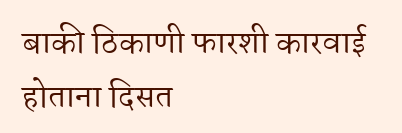बाकी ठिकाणी फारशी कारवाई होताना दिसत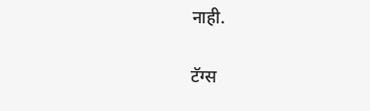नाही.

टॅग्स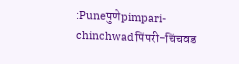:Puneपुणेpimpari-chinchwadपिंपरी-चिंचवड